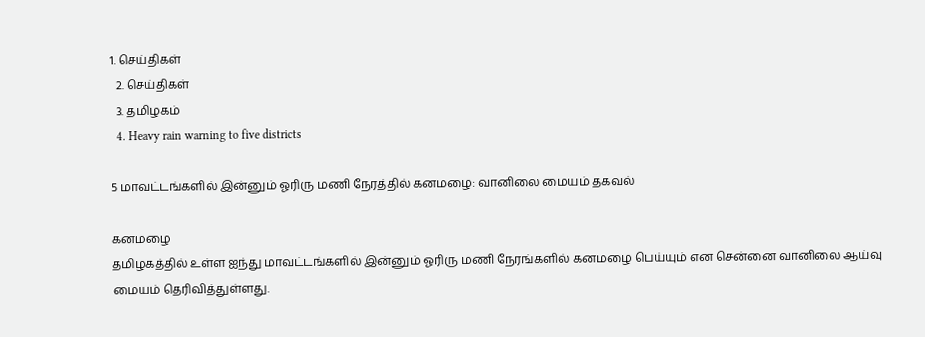1. செய்திகள்
  2. செய்திகள்
  3. த‌மிழக‌ம்
  4. Heavy rain warning to five districts

5 மாவட்டங்களில் இன்னும் ஓரிரு மணி நேரத்தில் கனமழை: வானிலை மையம் தகவல்

கனமழை
தமிழகத்தில் உள்ள ஐந்து மாவட்டங்களில் இன்னும் ஓரிரு மணி நேரங்களில் கனமழை பெய்யும் என சென்னை வானிலை ஆய்வு மையம் தெரிவித்துள்ளது.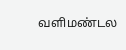வளிமண்டல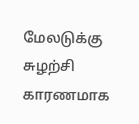மேலடுக்கு சுழற்சி காரணமாக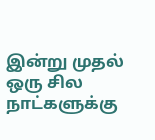இன்று முதல் ஒரு சில நாட்களுக்கு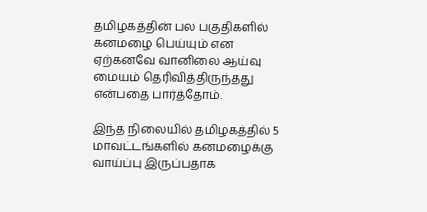தமிழகத்தின் பல பகுதிகளில் கனமழை பெய்யும் என ஏற்கனவே வானிலை ஆய்வு மையம் தெரிவித்திருந்தது என்பதை பார்த்தோம்.

இந்த நிலையில் தமிழகத்தில் 5 மாவட்டங்களில் கனமழைக்கு வாய்ப்பு இருப்பதாக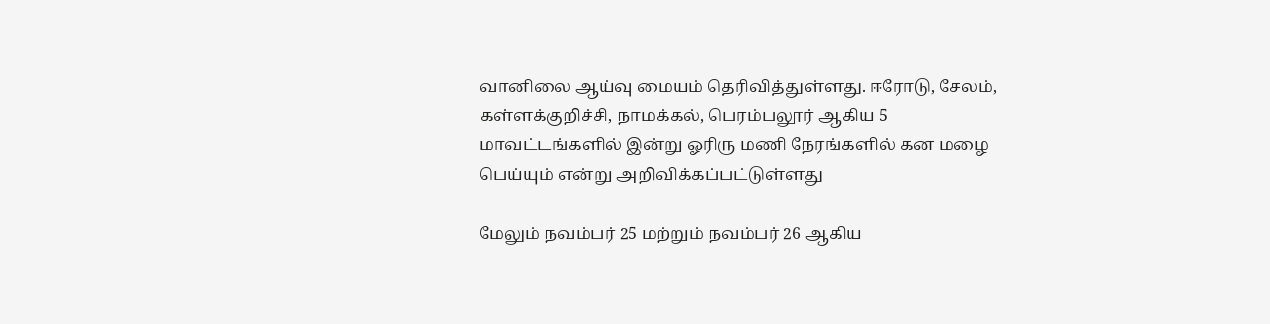வானிலை ஆய்வு மையம் தெரிவித்துள்ளது. ஈரோடு, சேலம், கள்ளக்குறிச்சி, நாமக்கல், பெரம்பலூர் ஆகிய 5 மாவட்டங்களில் இன்று ஓரிரு மணி நேரங்களில் கன மழை பெய்யும் என்று அறிவிக்கப்பட்டுள்ளது

மேலும் நவம்பர் 25 மற்றும் நவம்பர் 26 ஆகிய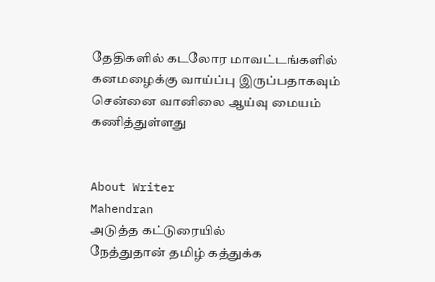தேதிகளில் கடலோர மாவட்டங்களில் கனமழைக்கு வாய்ப்பு இருப்பதாகவும் சென்னை வானிலை ஆய்வு மையம் கணித்துள்ளது


About Writer
Mahendran
அடுத்த கட்டுரையில்
நேத்துதான் தமிழ் கத்துக்க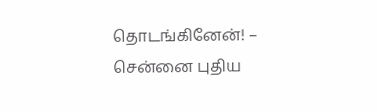தொடங்கினேன்! – சென்னை புதிய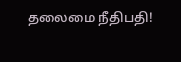தலைமை நீதிபதி!